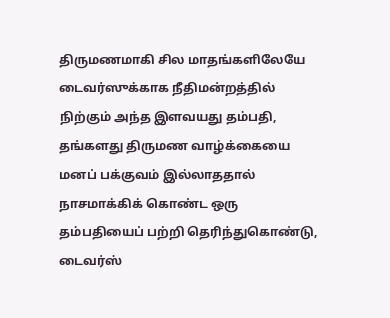திருமணமாகி சில மாதங்களிலேயே டைவர்ஸுக்காக நீதிமன்றத்தில் நிற்கும் அந்த இளவயது தம்பதி, தங்களது திருமண வாழ்க்கையை மனப் பக்குவம் இல்லாததால் நாசமாக்கிக் கொண்ட ஒரு தம்பதியைப் பற்றி தெரிந்துகொண்டு, டைவர்ஸ்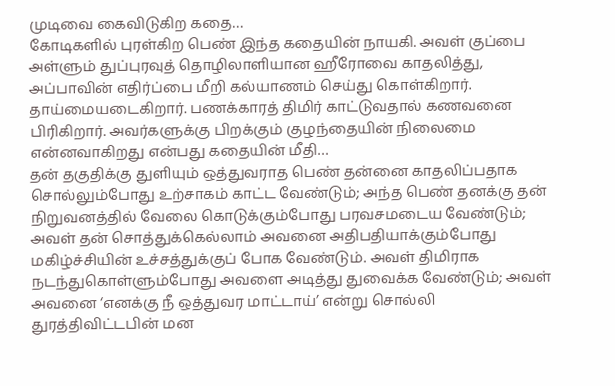முடிவை கைவிடுகிற கதை…
கோடிகளில் புரள்கிற பெண் இந்த கதையின் நாயகி. அவள் குப்பை அள்ளும் துப்புரவுத் தொழிலாளியான ஹீரோவை காதலித்து, அப்பாவின் எதிர்ப்பை மீறி கல்யாணம் செய்து கொள்கிறார். தாய்மையடைகிறார். பணக்காரத் திமிர் காட்டுவதால் கணவனை பிரிகிறார். அவர்களுக்கு பிறக்கும் குழந்தையின் நிலைமை என்னவாகிறது என்பது கதையின் மீதி…
தன் தகுதிக்கு துளியும் ஒத்துவராத பெண் தன்னை காதலிப்பதாக சொல்லும்போது உற்சாகம் காட்ட வேண்டும்; அந்த பெண் தனக்கு தன் நிறுவனத்தில் வேலை கொடுக்கும்போது பரவசமடைய வேண்டும்; அவள் தன் சொத்துக்கெல்லாம் அவனை அதிபதியாக்கும்போது மகிழ்ச்சியின் உச்சத்துக்குப் போக வேண்டும். அவள் திமிராக நடந்துகொள்ளும்போது அவளை அடித்து துவைக்க வேண்டும்; அவள் அவனை ‘எனக்கு நீ ஒத்துவர மாட்டாய்’ என்று சொல்லி துரத்திவிட்டபின் மன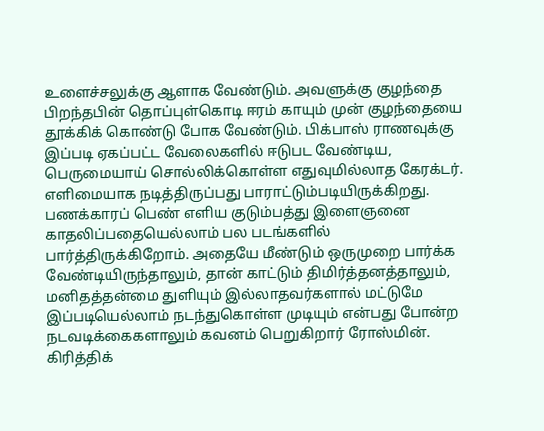உளைச்சலுக்கு ஆளாக வேண்டும். அவளுக்கு குழந்தை பிறந்தபின் தொப்புள்கொடி ஈரம் காயும் முன் குழந்தையை தூக்கிக் கொண்டு போக வேண்டும். பிக்பாஸ் ராணவுக்கு இப்படி ஏகப்பட்ட வேலைகளில் ஈடுபட வேண்டிய, பெருமையாய் சொல்லிக்கொள்ள எதுவுமில்லாத கேரக்டர். எளிமையாக நடித்திருப்பது பாராட்டும்படியிருக்கிறது.
பணக்காரப் பெண் எளிய குடும்பத்து இளைஞனை காதலிப்பதையெல்லாம் பல படங்களில் பார்த்திருக்கிறோம். அதையே மீண்டும் ஒருமுறை பார்க்க வேண்டியிருந்தாலும், தான் காட்டும் திமிர்த்தனத்தாலும், மனிதத்தன்மை துளியும் இல்லாதவர்களால் மட்டுமே இப்படியெல்லாம் நடந்துகொள்ள முடியும் என்பது போன்ற நடவடிக்கைகளாலும் கவனம் பெறுகிறார் ரோஸ்மின்.
கிரித்திக்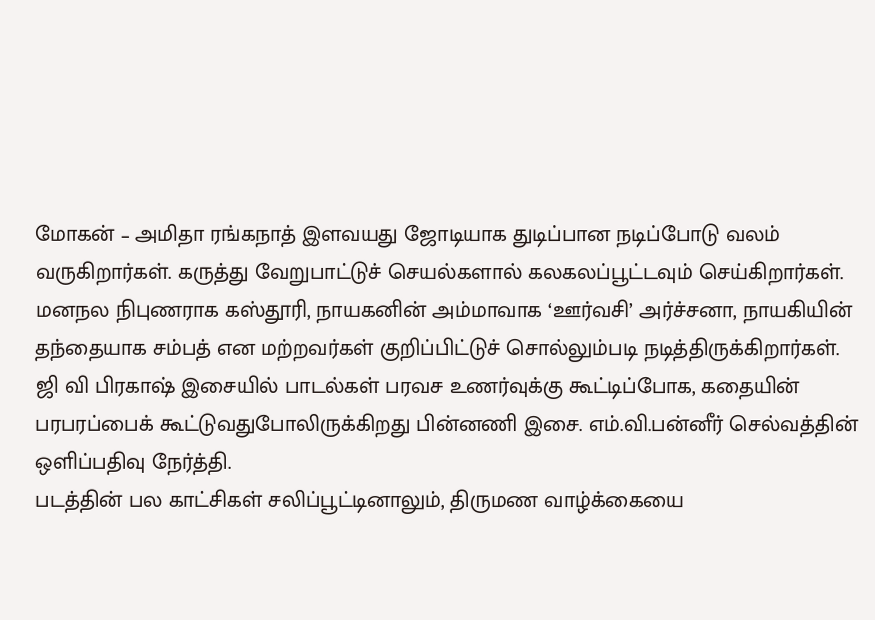மோகன் – அமிதா ரங்கநாத் இளவயது ஜோடியாக துடிப்பான நடிப்போடு வலம் வருகிறார்கள். கருத்து வேறுபாட்டுச் செயல்களால் கலகலப்பூட்டவும் செய்கிறார்கள்.
மனநல நிபுணராக கஸ்தூரி, நாயகனின் அம்மாவாக ‘ஊர்வசி’ அர்ச்சனா, நாயகியின் தந்தையாக சம்பத் என மற்றவர்கள் குறிப்பிட்டுச் சொல்லும்படி நடித்திருக்கிறார்கள்.
ஜி வி பிரகாஷ் இசையில் பாடல்கள் பரவச உணர்வுக்கு கூட்டிப்போக, கதையின் பரபரப்பைக் கூட்டுவதுபோலிருக்கிறது பின்னணி இசை. எம்.வி.பன்னீர் செல்வத்தின் ஒளிப்பதிவு நேர்த்தி.
படத்தின் பல காட்சிகள் சலிப்பூட்டினாலும், திருமண வாழ்க்கையை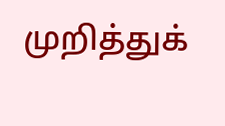முறித்துக்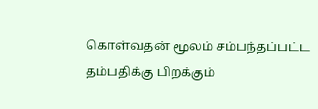கொள்வதன் மூலம் சம்பந்தப்பட்ட தம்பதிக்கு பிறக்கும்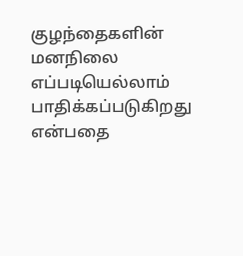குழந்தைகளின் மனநிலை எப்படியெல்லாம் பாதிக்கப்படுகிறது என்பதை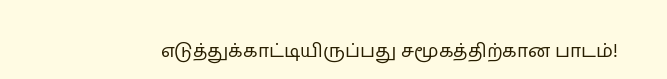எடுத்துக்காட்டியிருப்பது சமூகத்திற்கான பாடம்!